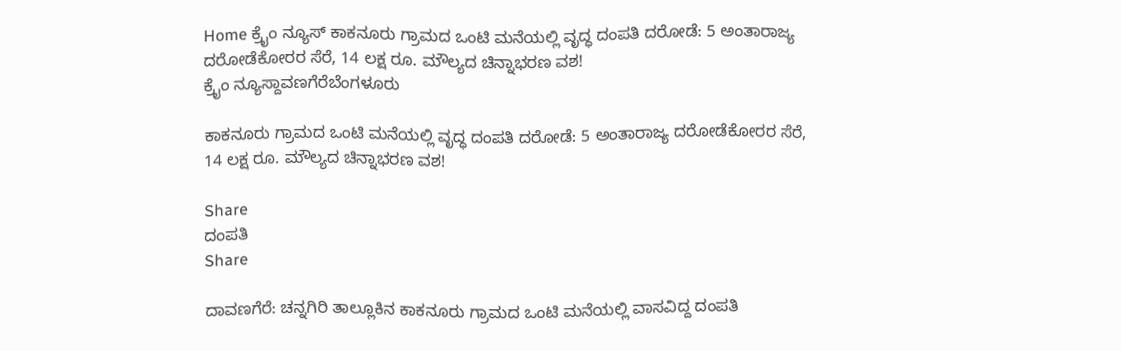Home ಕ್ರೈಂ ನ್ಯೂಸ್ ಕಾಕನೂರು ಗ್ರಾಮದ ಒಂಟಿ ಮನೆಯಲ್ಲಿ ವೃದ್ಧ ದಂಪತಿ ದರೋಡೆ: 5 ಅಂತಾರಾಜ್ಯ ದರೋಡೆಕೋರರ ಸೆರೆ, 14 ಲಕ್ಷ ರೂ. ಮೌಲ್ಯದ ಚಿನ್ನಾಭರಣ ವಶ!
ಕ್ರೈಂ ನ್ಯೂಸ್ದಾವಣಗೆರೆಬೆಂಗಳೂರು

ಕಾಕನೂರು ಗ್ರಾಮದ ಒಂಟಿ ಮನೆಯಲ್ಲಿ ವೃದ್ಧ ದಂಪತಿ ದರೋಡೆ: 5 ಅಂತಾರಾಜ್ಯ ದರೋಡೆಕೋರರ ಸೆರೆ, 14 ಲಕ್ಷ ರೂ. ಮೌಲ್ಯದ ಚಿನ್ನಾಭರಣ ವಶ!

Share
ದಂಪತಿ
Share

ದಾವಣಗೆರೆ: ಚನ್ನಗಿರಿ ತಾಲ್ಲೂಕಿನ ಕಾಕನೂರು ಗ್ರಾಮದ ಒಂಟಿ ಮನೆಯಲ್ಲಿ ವಾಸವಿದ್ದ ದಂಪತಿ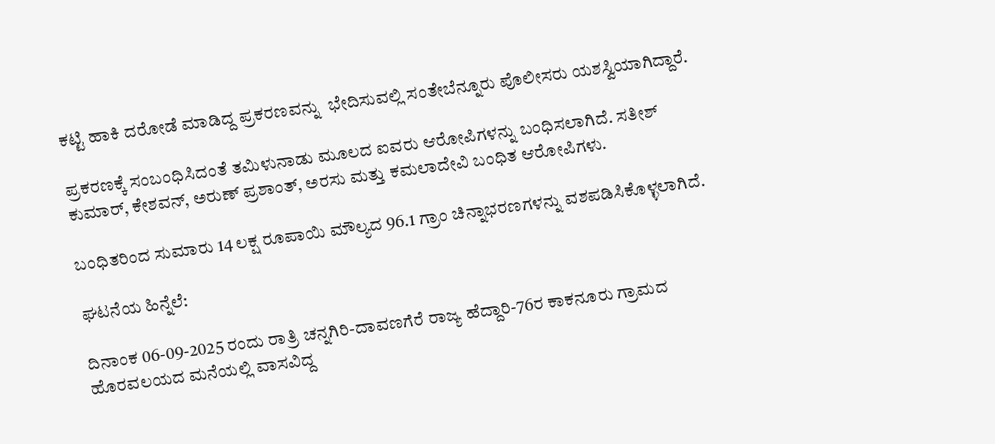ಕಟ್ಟಿ ಹಾಕಿ ದರೋಡೆ ಮಾಡಿದ್ದ ಪ್ರಕರಣವನ್ನು  ಭೇದಿಸುವಲ್ಲಿ ಸಂತೇಬೆನ್ನೂರು ಪೊಲೀಸರು ಯಶಸ್ವಿಯಾಗಿದ್ದಾರೆ.

ಪ್ರಕರಣಕ್ಕೆ ಸಂಬಂಧಿಸಿದಂತೆ ತಮಿಳುನಾಡು ಮೂಲದ ಐವರು ಆರೋಪಿಗಳನ್ನು ಬಂಧಿಸಲಾಗಿದೆ. ಸತೀಶ್ ಕುಮಾರ್, ಕೇಶವನ್, ಅರುಣ್ ಪ್ರಶಾಂತ್, ಅರಸು ಮತ್ತು ಕಮಲಾದೇವಿ ಬಂಧಿತ ಆರೋಪಿಗಳು.

ಬಂಧಿತರಿಂದ ಸುಮಾರು 14 ಲಕ್ಷ ರೂಪಾಯಿ ಮೌಲ್ಯದ 96.1 ಗ್ರಾಂ ಚಿನ್ನಾಭರಣಗಳನ್ನು ವಶಪಡಿಸಿಕೊಳ್ಳಲಾಗಿದೆ.

ಘಟನೆಯ ಹಿನ್ನೆಲೆ:

ದಿನಾಂಕ 06-09-2025 ರಂದು ರಾತ್ರಿ ಚನ್ನಗಿರಿ-ದಾವಣಗೆರೆ ರಾಜ್ಯ ಹೆದ್ದಾರಿ-76ರ ಕಾಕನೂರು ಗ್ರಾಮದ ಹೊರವಲಯದ ಮನೆಯಲ್ಲಿ ವಾಸವಿದ್ದ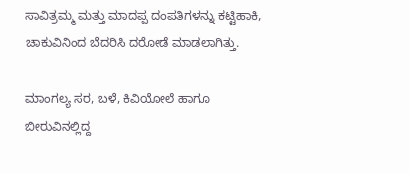ಸಾವಿತ್ರಮ್ಮ ಮತ್ತು ಮಾದಪ್ಪ ದಂಪತಿಗಳನ್ನು ಕಟ್ಟಿಹಾಕಿ, ಚಾಕುವಿನಿಂದ ಬೆದರಿಸಿ ದರೋಡೆ ಮಾಡಲಾಗಿತ್ತು.

ಮಾಂಗಲ್ಯ ಸರ, ಬಳೆ, ಕಿವಿಯೋಲೆ ಹಾಗೂ ಬೀರುವಿನಲ್ಲಿದ್ದ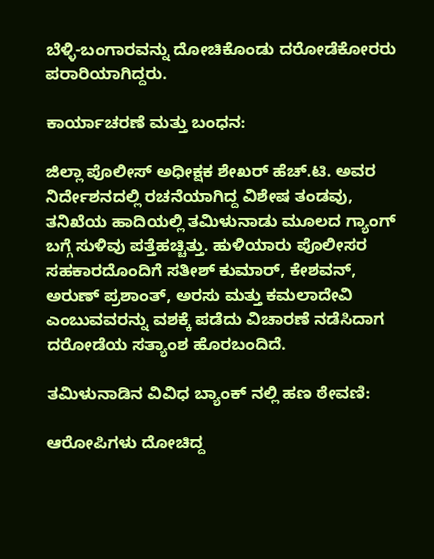ಬೆಳ್ಳಿ-ಬಂಗಾರವನ್ನು ದೋಚಿಕೊಂಡು ದರೋಡೆಕೋರರು ಪರಾರಿಯಾಗಿದ್ದರು.

ಕಾರ್ಯಾಚರಣೆ ಮತ್ತು ಬಂಧನ:

ಜಿಲ್ಲಾ ಪೊಲೀಸ್ ಅಧೀಕ್ಷಕ ಶೇಖರ್ ಹೆಚ್.ಟಿ. ಅವರ ನಿರ್ದೇಶನದಲ್ಲಿ ರಚನೆಯಾಗಿದ್ದ ವಿಶೇಷ ತಂಡವು, ತನಿಖೆಯ ಹಾದಿಯಲ್ಲಿ ತಮಿಳುನಾಡು ಮೂಲದ ಗ್ಯಾಂಗ್ ಬಗ್ಗೆ ಸುಳಿವು ಪತ್ತೆಹಚ್ಚಿತ್ತು. ಹುಳಿಯಾರು ಪೊಲೀಸರ ಸಹಕಾರದೊಂದಿಗೆ ಸತೀಶ್ ಕುಮಾರ್, ಕೇಶವನ್, ಅರುಣ್ ಪ್ರಶಾಂತ್, ಅರಸು ಮತ್ತು ಕಮಲಾದೇವಿ ಎಂಬುವವರನ್ನು ವಶಕ್ಕೆ ಪಡೆದು ವಿಚಾರಣೆ ನಡೆಸಿದಾಗ ದರೋಡೆಯ ಸತ್ಯಾಂಶ ಹೊರಬಂದಿದೆ.

ತಮಿಳುನಾಡಿನ ವಿವಿಧ ಬ್ಯಾಂಕ್ ನಲ್ಲಿ ಹಣ ಠೇವಣಿ:

ಆರೋಪಿಗಳು ದೋಚಿದ್ದ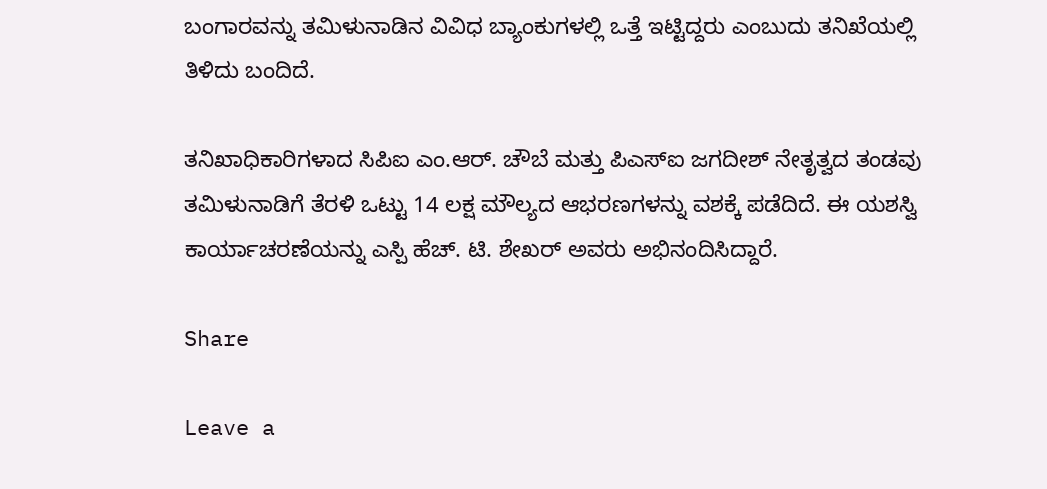ಬಂಗಾರವನ್ನು ತಮಿಳುನಾಡಿನ ವಿವಿಧ ಬ್ಯಾಂಕುಗಳಲ್ಲಿ ಒತ್ತೆ ಇಟ್ಟಿದ್ದರು ಎಂಬುದು ತನಿಖೆಯಲ್ಲಿ ತಿಳಿದು ಬಂದಿದೆ.

ತನಿಖಾಧಿಕಾರಿಗಳಾದ ಸಿಪಿಐ ಎಂ.ಆರ್. ಚೌಬೆ ಮತ್ತು ಪಿಎಸ್ಐ ಜಗದೀಶ್ ನೇತೃತ್ವದ ತಂಡವು ತಮಿಳುನಾಡಿಗೆ ತೆರಳಿ ಒಟ್ಟು 14 ಲಕ್ಷ ಮೌಲ್ಯದ ಆಭರಣಗಳನ್ನು ವಶಕ್ಕೆ ಪಡೆದಿದೆ. ಈ ಯಶಸ್ವಿ ಕಾರ್ಯಾಚರಣೆಯನ್ನು ಎಸ್ಪಿ ಹೆಚ್. ಟಿ. ಶೇಖರ್ ಅವರು ಅಭಿನಂದಿಸಿದ್ದಾರೆ.

Share

Leave a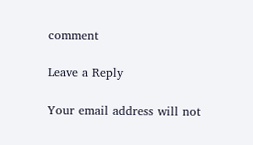comment

Leave a Reply

Your email address will not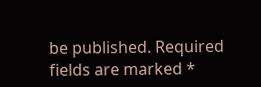be published. Required fields are marked *